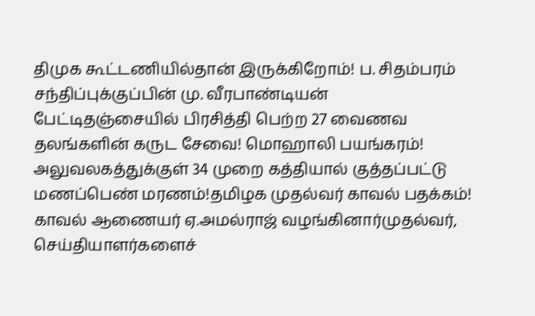திமுக கூட்டணியில்தான் இருக்கிறோம்! ப. சிதம்பரம் சந்திப்புக்குப்பின் மு. வீரபாண்டியன் பேட்டிதஞ்சையில் பிரசித்தி பெற்ற 27 வைணவ தலங்களின் கருட சேவை! மொஹாலி பயங்கரம்! அலுவலகத்துக்குள் 34 முறை கத்தியால் குத்தப்பட்டு மணப்பெண் மரணம்!தமிழக முதல்வர் காவல் பதக்கம்! காவல் ஆணையர் ஏ.அமல்ராஜ் வழங்கினார்முதல்வர், செய்தியாளர்களைச்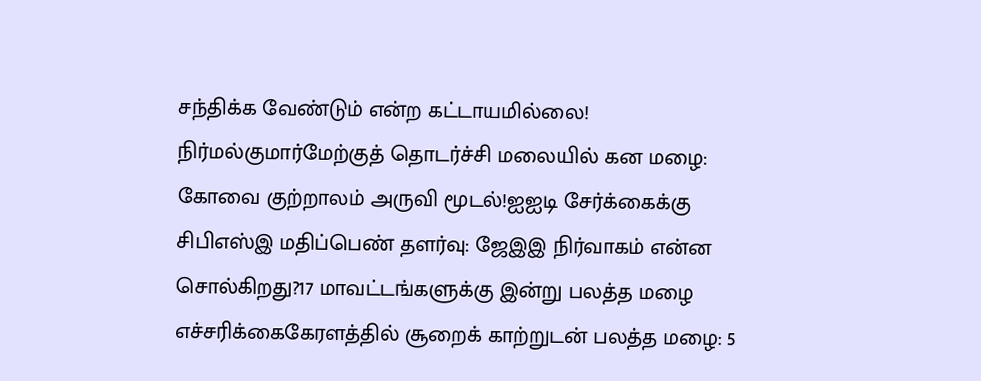சந்திக்க வேண்டும் என்ற கட்டாயமில்லை! நிர்மல்குமார்மேற்குத் தொடர்ச்சி மலையில் கன மழை: கோவை குற்றாலம் அருவி மூடல்!ஐஐடி சேர்க்கைக்கு சிபிஎஸ்இ மதிப்பெண் தளர்வு: ஜேஇஇ நிர்வாகம் என்ன சொல்கிறது?17 மாவட்டங்களுக்கு இன்று பலத்த மழை எச்சரிக்கைகேரளத்தில் சூறைக் காற்றுடன் பலத்த மழை: 5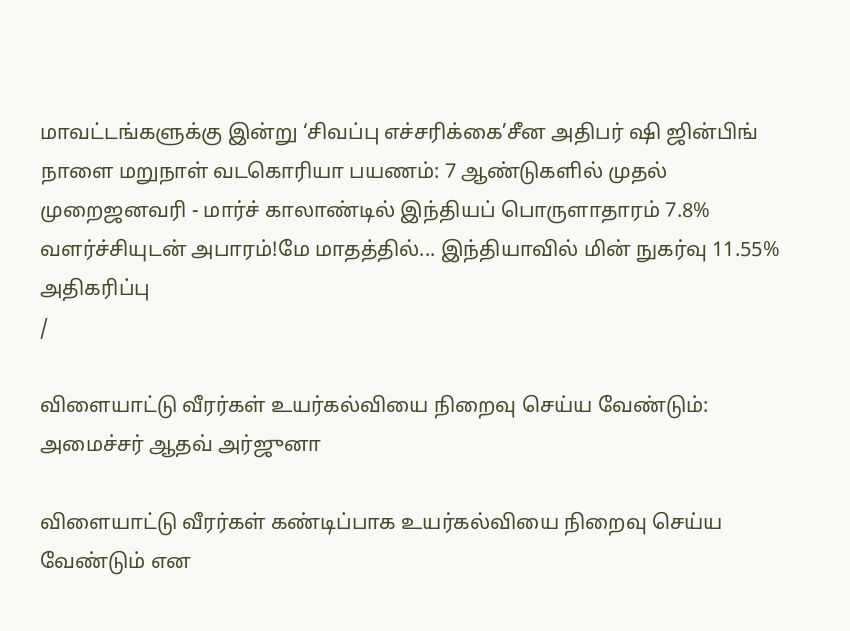மாவட்டங்களுக்கு இன்று ‘சிவப்பு எச்சரிக்கை’சீன அதிபர் ஷி ஜின்பிங் நாளை மறுநாள் வடகொரியா பயணம்: 7 ஆண்டுகளில் முதல் முறைஜனவரி - மார்ச் காலாண்டில் இந்தியப் பொருளாதாரம் 7.8% வளர்ச்சியுடன் அபாரம்!மே மாதத்தில்... இந்தியாவில் மின் நுகர்வு 11.55% அதிகரிப்பு
/

விளையாட்டு வீரர்கள் உயர்கல்வியை நிறைவு செய்ய வேண்டும்: அமைச்சர் ஆதவ் அர்ஜுனா

விளையாட்டு வீரர்கள் கண்டிப்பாக உயர்கல்வியை நிறைவு செய்ய வேண்டும் என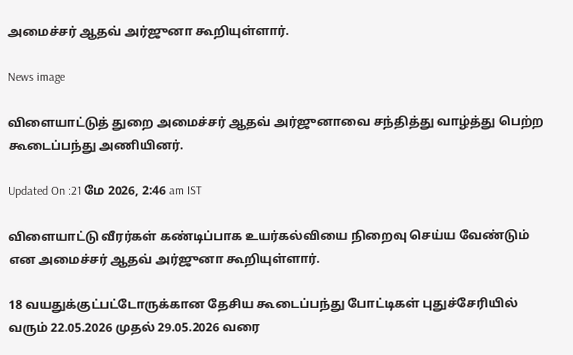அமைச்சர் ஆதவ் அர்ஜுனா கூறியுள்ளார்.

News image

விளையாட்டுத் துறை அமைச்சர் ஆதவ் அர்ஜுனாவை சந்தித்து வாழ்த்து பெற்ற கூடைப்பந்து அணியினர்.

Updated On :21 மே 2026, 2:46 am IST

விளையாட்டு வீரர்கள் கண்டிப்பாக உயர்கல்வியை நிறைவு செய்ய வேண்டும் என அமைச்சர் ஆதவ் அர்ஜுனா கூறியுள்ளார்.

18 வயதுக்குட்பட்டோருக்கான தேசிய கூடைப்பந்து போட்டிகள் புதுச்சேரியில் வரும் 22.05.2026 முதல் 29.05.2026 வரை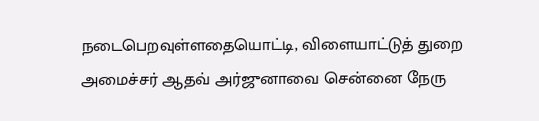நடைபெறவுள்ளதையொட்டி, விளையாட்டுத் துறை அமைச்சர் ஆதவ் அர்ஜுனாவை சென்னை நேரு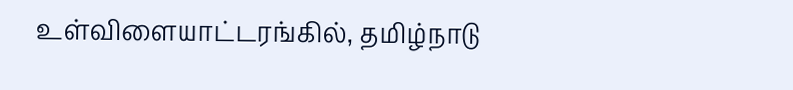உள்விளையாட்டரங்கில், தமிழ்நாடு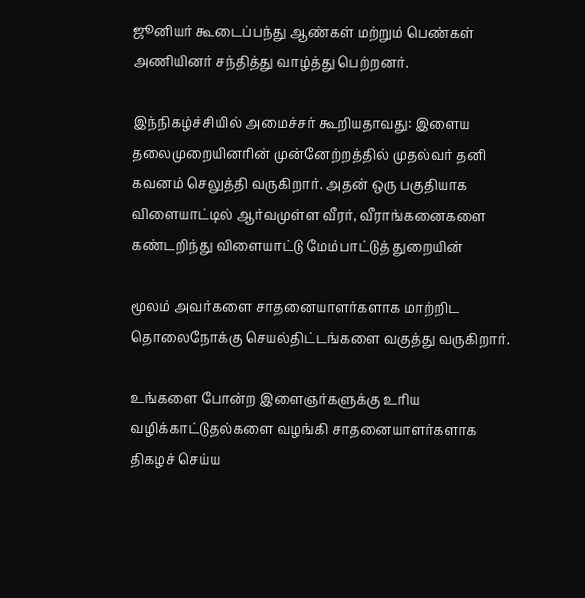ஜூனியர் கூடைப்பந்து ஆண்கள் மற்றும் பெண்கள் அணியினர் சந்தித்து வாழ்த்து பெற்றனர்.

இந்நிகழ்ச்சியில் அமைச்சர் கூறியதாவது: இளைய தலைமுறையினரின் முன்னேற்றத்தில் முதல்வர் தனி கவனம் செலுத்தி வருகிறார். அதன் ஒரு பகுதியாக விளையாட்டில் ஆர்வமுள்ள வீரர், வீராங்கனைகளை கண்டறிந்து விளையாட்டு மேம்பாட்டுத் துறையின்

மூலம் அவர்களை சாதனையாளர்களாக மாற்றிட தொலைநோக்கு செயல்திட்டங்களை வகுத்து வருகிறார்.

உங்களை போன்ற இளைஞர்களுக்கு உரிய வழிக்காட்டுதல்களை வழங்கி சாதனையாளர்களாக திகழச் செய்ய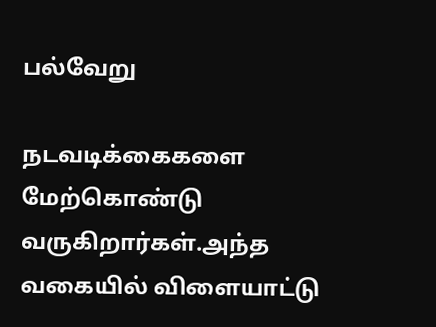பல்வேறு

நடவடிக்கைகளை மேற்கொண்டு வருகிறார்கள்.அந்த வகையில் விளையாட்டு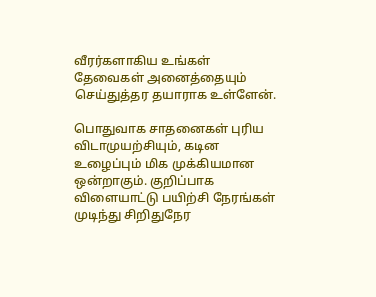வீரர்களாகிய உங்கள் தேவைகள் அனைத்தையும் செய்துத்தர தயாராக உள்ளேன்.

பொதுவாக சாதனைகள் புரிய விடாமுயற்சியும், கடின உழைப்பும் மிக முக்கியமான ஒன்றாகும். குறிப்பாக விளையாட்டு பயிற்சி நேரங்கள் முடிந்து சிறிதுநேர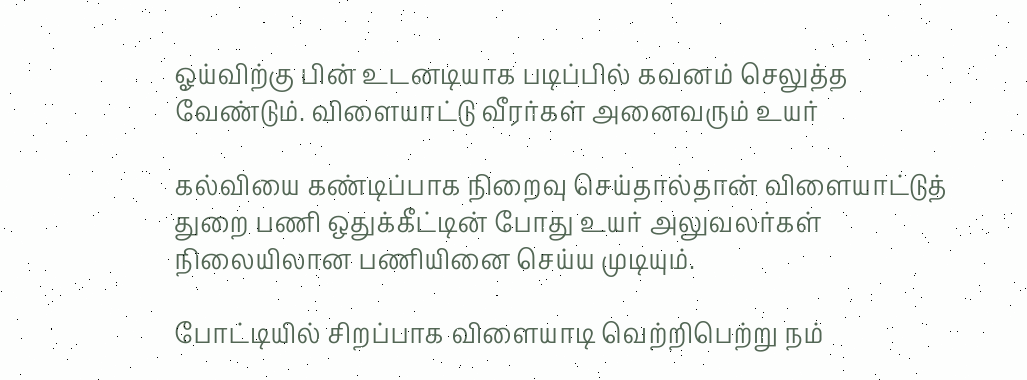ஓய்விற்கு பின் உடனடியாக படிப்பில் கவனம் செலுத்த வேண்டும். விளையாட்டு வீரர்கள் அனைவரும் உயர்

கல்வியை கண்டிப்பாக நிறைவு செய்தால்தான் விளையாட்டுத் துறை பணி ஒதுக்கீட்டின் போது உயர் அலுவலர்கள் நிலையிலான பணியினை செய்ய முடியும்.

போட்டியில் சிறப்பாக விளையாடி வெற்றிபெற்று நம்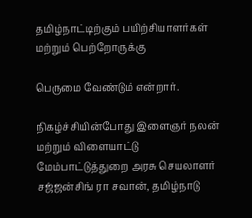தமிழ்நாட்டிற்கும் பயிற்சியாளர்கள் மற்றும் பெற்றோருக்கு

பெருமை வேண்டும் என்றார்.

நிகழ்ச்சியின்போது இளைஞர் நலன் மற்றும் விளையாட்டு மேம்பாட்டுத்துறை அரசு செயலாளர் சஜ்ஜன்சிங் ரா சவான், தமிழ்நாடு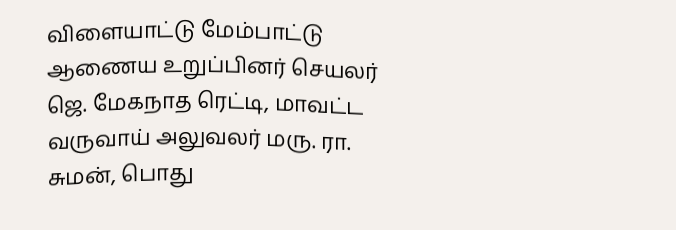விளையாட்டு மேம்பாட்டு ஆணைய உறுப்பினர் செயலர் ஜெ. மேகநாத ரெட்டி, மாவட்ட வருவாய் அலுவலர் மரு. ரா. சுமன், பொது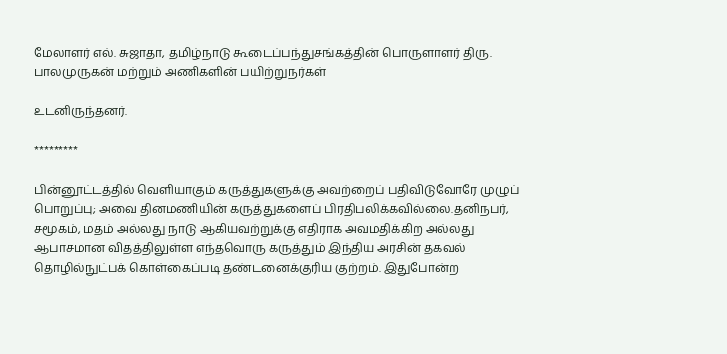மேலாளர் எல். சுஜாதா, தமிழ்நாடு கூடைப்பந்துசங்கத்தின் பொருளாளர் திரு. பாலமுருகன் மற்றும் அணிகளின் பயிற்றுநர்கள்

உடனிருந்தனர்.

*********

பின்னூட்டத்தில் வெளியாகும் கருத்துகளுக்கு அவற்றைப் பதிவிடுவோரே முழுப் பொறுப்பு; அவை தினமணியின் கருத்துகளைப் பிரதிபலிக்கவில்லை.தனிநபர், சமூகம், மதம் அல்லது நாடு ஆகியவற்றுக்கு எதிராக அவமதிக்கிற அல்லது ஆபாசமான விதத்திலுள்ள எந்தவொரு கருத்தும் இந்திய அரசின் தகவல் தொழில்நுட்பக் கொள்கைப்படி தண்டனைக்குரிய குற்றம். இதுபோன்ற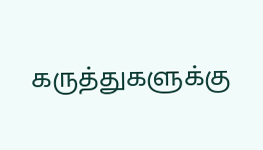கருத்துகளுக்கு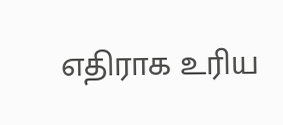எதிராக உரிய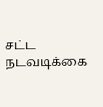சட்ட நடவடிக்கை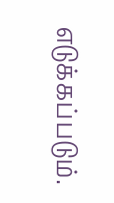எடுக்கப்படும்.